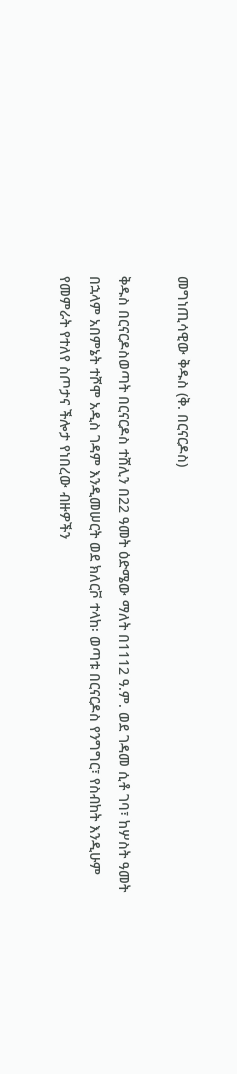መግነጢሳዊው ቅዱስ (ቅ. በርናርዶስ)

ቅዱስ በርናርዶስወጣት በርናርዶስ ተሸሊን በ22 ዓመት ዕድሜው ማለት በ1112 ዓ.ም. ወደ ገዳመ ሲቶ ገባ፣ ከሦስት ዓመት በኋላም አበምኔት ተሾሞ አዲስ ገዳም እንዲመሠርት ወደ ክለርቮ ተላከ፡ ወጣቱ በርናርዶስ የንግግር፣ የስብከት እንዲሁም የመምራት የተለየ ስጦታና ችሎታ የነበረው ብዙዎችን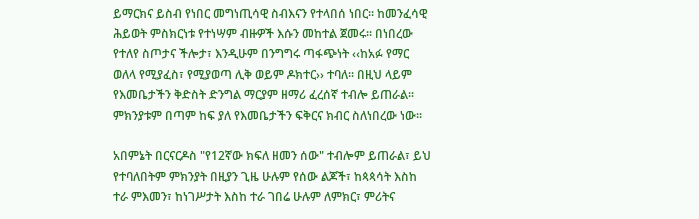ይማርክና ይስብ የነበር መግነጢሳዊ ስብእናን የተላበሰ ነበር፡፡ ከመንፈሳዊ ሕይወት ምስክርነቱ የተነሣም ብዙዎች እሱን መከተል ጀመሩ፡፡ በነበረው የተለየ ስጦታና ችሎታ፣ እንዲሁም በንግግሩ ጣፋጭነት ‹‹ከአፉ የማር ወለላ የሚያፈስ፣ የሚያወጣ ሊቅ ወይም ዶክተር›› ተባለ፡፡ በዚህ ላይም የእመቤታችን ቅድስት ድንግል ማርያም ዘማሪ ፈረሰኛ ተብሎ ይጠራል፡፡ ምክንያቱም በጣም ከፍ ያለ የእመቤታችን ፍቅርና ክብር ስለነበረው ነው፡፡

አበምኔት በርናርዶስ "የ12ኛው ክፍለ ዘመን ሰው" ተብሎም ይጠራል፣ ይህ የተባለበትም ምክንያት በዚያን ጊዜ ሁሉም የሰው ልጆች፣ ከጳጳሳት እስከ ተራ ምእመን፣ ከነገሥታት እስከ ተራ ገበሬ ሁሉም ለምክር፣ ምሪትና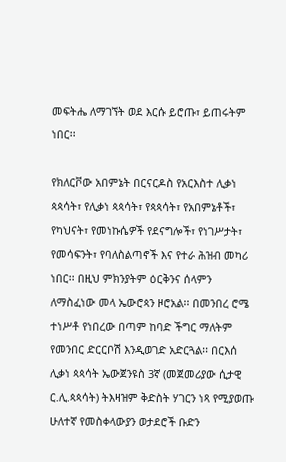መፍትሔ ለማገኘት ወደ እርሱ ይሮጡ፣ ይጠሩትም ነበር፡፡

የክለርቮው አበምኔት በርናርዶስ የአርእስተ ሊቃነ ጳጳሳት፣ የሊቃነ ጳጳሳት፣ የጳጳሳት፣ የአበምኔቶች፣ የካህናት፣ የመነኩሴዎች የደናግሎች፣ የነገሥታት፣ የመሳፍንት፣ የባለስልጣኖች እና የተራ ሕዝብ መካሪ ነበር፡፡ በዚህ ምክንያትም ዕርቅንና ሰላምን ለማስፈነው መላ ኤውሮጳን ዞሮአል፡፡ በመንበረ ሮሜ ተነሥቶ የነበረው በጣም ከባድ ችግር ማለትም የመንበር ድርርቦሽ እንዲወገድ አድርጓል፡፡ በርእሰ ሊቃነ ጳጳሳት ኤውጀንዩስ 3ኛ (መጀመሪያው ሲታዊ ር.ሊ.ጳጳሳት) ትእዛዝም ቅድስት ሃገርን ነጻ የሚያወጡ ሁለተኛ የመስቀላውያን ወታደሮች ቡድን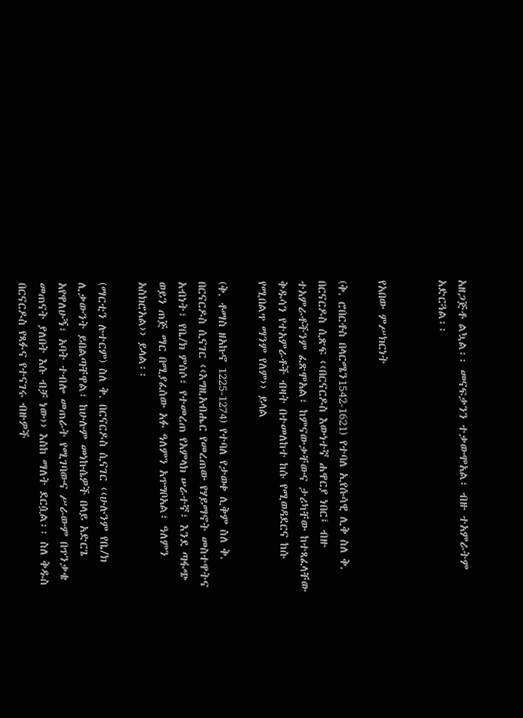አዘጋጅቶ ልኳል፡፡ መናፍቃንን ተቃውሞአል፣ ብዙ ተአምራትም አድርጓል፡፡


የአበው ምሥክርነት

(ቅ. ሮበርቶስ በላርሜን1542-1621) የተባለ ኢየሱሳዊ ሊቅ ስለ ቅ. በርናርዶስ ሲጽፍ ‹‹በርናርዶስ እውነተኛ ሐዋርያ ነበር፤ ብዙ ተአምራቶችንም ፈጽሞአል፣ ከምናውቃቸውና ታሪካቸው ከተጻፈላቸው ቅዱሳን የተአምራቶች ብዛት በተመለከተ ከሱ የሚወዳደርና ከሱ የሚበልጥ ማንም የለም›› ይላል

(ቅ. ቶማስ ዘአኩኖ 1225-1274) የተባለ የታወቀ ሊቅም ስለ ቅ. በርናርዶስ ሲናገር ‹‹እግዚአብሔር የመረጠው የሃይማኖት መስተዋትና አብነት፣ የቤ/ክ ምሰሶ፣ የተመረጠ የአምላክ ሠራተኛ፣ እንደ ጣፋጭ ወይን ጠጅ ማር በሚያፈሰው አፉ ዓለምን አጥግቦአል፣ ዓለምን አስክሮአል›› ይላል፡፡

(ማርቲን ሉተርም) ስለ ቅ. በርናርዶስ ሲናገር ‹‹ሁሉንም የቤ/ክ ሊቃውንት ይበልጣቸዋል፣ ከሁሉም መነኩሴዎች በላይ አድርጌ አየዋለሁኝ፣ አባት ተብሎ መጠራት የሚገባውና ሥራውም በጥንቃቄ መጠናት ያለበት እሱ ብቻ ነው›› እስከ ማለት ደርሷል፡፡ ስለ ቅዱስ በርናርዶስ የጻፉና የተናገሩ ብዙዎች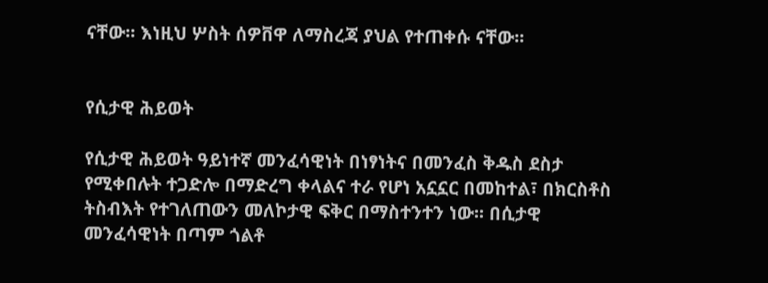ናቸው፡፡ እነዚህ ሦስት ሰዎቨዋ ለማስረጃ ያህል የተጠቀሱ ናቸው፡፡


የሲታዊ ሕይወት

የሲታዊ ሕይወት ዓይነተኛ መንፈሳዊነት በነፃነትና በመንፈስ ቅዱስ ደስታ የሚቀበሉት ተጋድሎ በማድረግ ቀላልና ተራ የሆነ አኗኗር በመከተል፣ በክርስቶስ ትስብእት የተገለጠውን መለኮታዊ ፍቅር በማስተንተን ነው፡፡ በሲታዊ መንፈሳዊነት በጣም ጎልቶ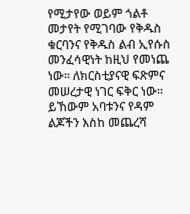የሚታየው ወይም ጎልቶ መታየት የሚገባው የቅዱስ ቁርባንና የቅዱስ ልብ ኢየሱስ መንፈሳዊነት ከዚህ የመነጨ ነው፡፡ ለክርስቲያናዊ ፍጽምና መሠረታዊ ነገር ፍቅር ነው፡፡ ይኸውም አባቱንና የዳም ልጆችን እስከ መጨረሻ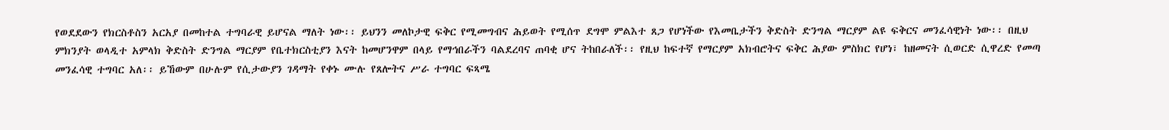የወደደውን የክርስቶስን አርአያ በመከተል ተግባራዊ ይሆናል ማለት ነው፡፡ ይህንን መለኮታዊ ፍቅር የሚመግብና ሕይወት የሚሰጥ ደግሞ ምልእተ ጸጋ የሆነችው የእመቤታችን ቅድስት ድንግል ማርያም ልዩ ፍቅርና መንፈሳዊነት ነው፡፡ በዚህ ምክንያት ወላዲተ አምላክ ቅድስት ድንግል ማርያም የቤተክርስቲያን እናት ከመሆንዋም በላይ የማኅበራችን ባልደረባና ጠባቂ ሆና ትከበራለች፡፡ የዚህ ከፍተኛ የማርያም አክብሮትና ፍቅር ሕያው ምስክር የሆነ፣ ከዘመናት ሲወርድ ሲዋረድ የመጣ መንፈሳዊ ተግባር አለ፡፡ ይኸውም በሁሉም የሲታውያን ገዳማት የቀኑ ሙሉ የጸሎትና ሥራ ተግባር ፍጻሜ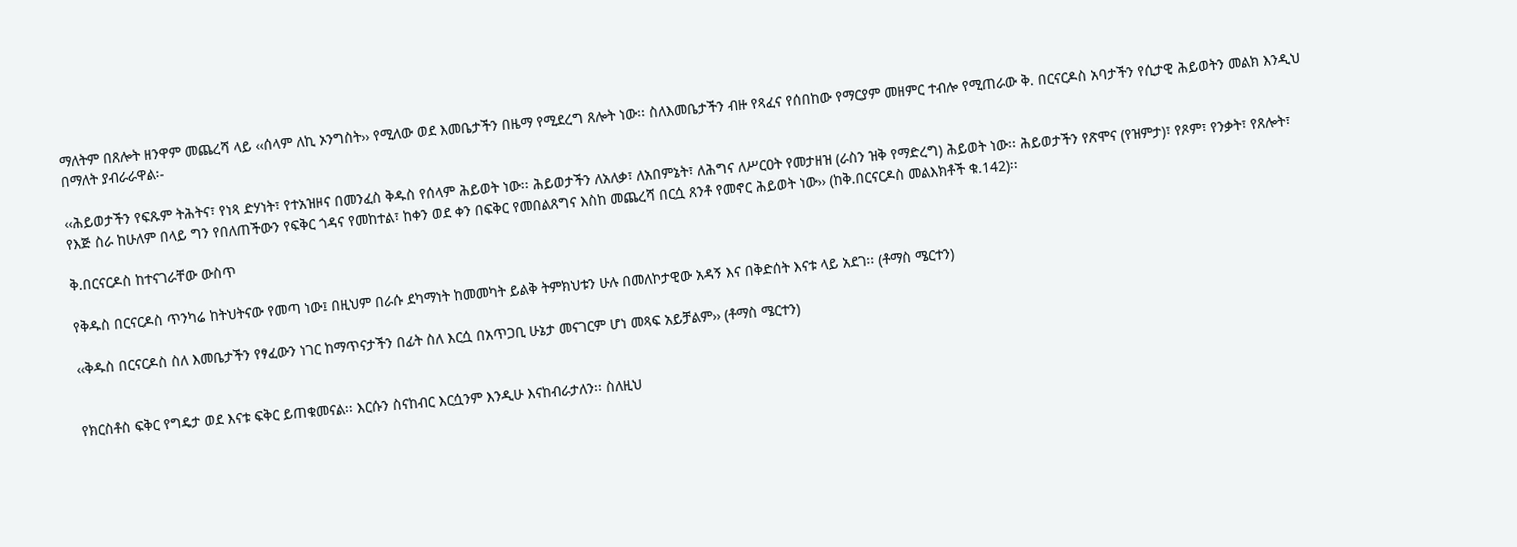ማለትም በጸሎት ዘንዋም መጨረሻ ላይ ‹‹ሰላም ለኪ ኦንግስት›› የሚለው ወደ እመቤታችን በዜማ የሚደረግ ጸሎት ነው፡፡ ስለእመቤታችን ብዙ የጻፈና የሰበከው የማርያም መዘምር ተብሎ የሚጠራው ቅ. በርናርዶስ አባታችን የሲታዊ ሕይወትን መልክ እንዲህ በማለት ያብራራዋል፡-

‹‹ሕይወታችን የፍጹም ትሕትና፣ የነጻ ድሃነት፣ የተአዝዞና በመንፈስ ቅዱስ የሰላም ሕይወት ነው፡፡ ሕይወታችን ለአለቃ፣ ለአበምኔት፣ ለሕግና ለሥርዐት የመታዘዝ (ራስን ዝቅ የማድረግ) ሕይወት ነው፡፡ ሕይወታችን የጽሞና (የዝምታ)፣ የጾም፣ የንቃት፣ የጸሎት፣ የእጅ ስራ ከሁለም በላይ ግን የበለጠችውን የፍቅር ጎዳና የመከተል፣ ከቀን ወደ ቀን በፍቅር የመበልጸግና እስከ መጨረሻ በርሷ ጸንቶ የመኖር ሕይወት ነው›› (ከቅ.በርናርዶስ መልእክቶች ቁ.142)፡፡

ቅ.በርናርዶስ ከተናገራቸው ውስጥ

የቅዱስ በርናርዶስ ጥንካሬ ከትህትናው የመጣ ነው፤ በዚህም በራሱ ደካማነት ከመመካት ይልቅ ትምክህቱን ሁሉ በመለኮታዊው አዳኝ እና በቅድሰት እናቱ ላይ አደገ፡፡ (ቶማስ ሜርተን)

‹‹ቅዱስ በርናርዶስ ስለ እመቤታችን የፃፈውን ነገር ከማጥናታችን በፊት ስለ እርሷ በአጥጋቢ ሁኔታ መናገርም ሆነ መጻፍ አይቻልም›› (ቶማስ ሜርተን)


የክርስቶስ ፍቅር የግዴታ ወደ እናቱ ፍቅር ይጠቁመናል፡፡ እርሱን ስናከብር እርሷንም እንዲሁ እናከብራታለን፡፡ ስለዚህ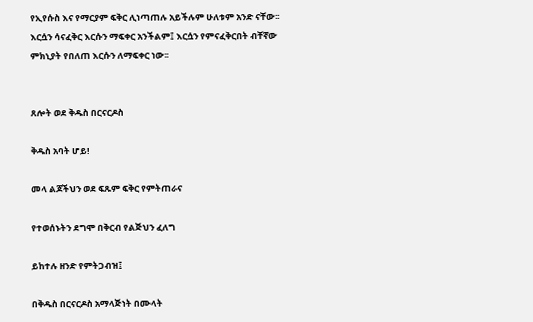የኢየሱስ እና የማርያም ፍቅር ሊነጣጠሉ አይችሉም ሁለቱም አንድ ናቸው፡፡ እርሷን ሳናፈቅር እርሱን ማፍቀር አንችልም፤ እርሷን የምናፈቅርበት ብቸኛው ምክኒያት የበለጠ እርሱን ለማፍቀር ነው፡፡


ጸሎት ወደ ቅዱስ በርናርዶስ

ቅዱስ አባት ሆይ!

መላ ልጆችህን ወደ ፍጹም ፍቅር የምትጠራና

የተወሰኑትን ደግሞ በቅርብ የልጅህን ፈለግ

ይከተሉ ዘንድ የምትጋብዝ፤

በቅዱስ በርናርዶስ አማላጅነት በሙላት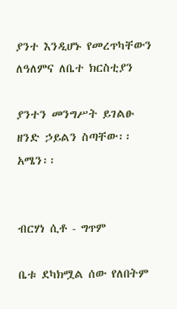ያንተ እንዲሆኑ የመረጥካቸውን ለዓለምና ለቤተ ክርስቲያን

ያንተን መንግሥት ይገልፁ ዘንድ ኃይልን ስጣቸው፡፡ አሜን፡፡


ብርሃነ ሲቶ - ግጥም

ቤቱ ደካክሟል ሰው የለበትም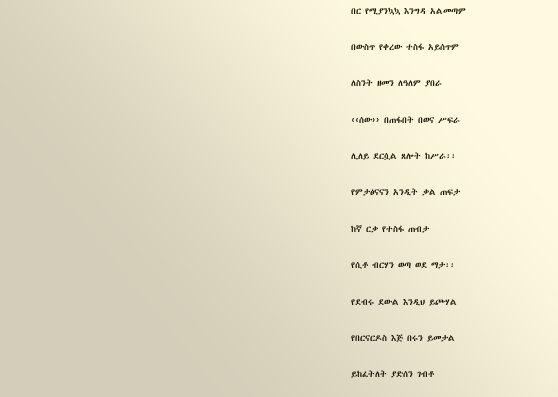በር የሚያንኳኳ እንግዳ አልመጣም

በውስጥ የቀረው ተስፋ አይሰጥም

ለስንት ዘመን ለዓለም ያበራ

‹‹ሰው›› በጠፋበት በወና ሥፍራ

ሊለይ ደርሷል ጸሎት ከሥራ፡፡

የምታፅናናን አንዲት ቃል ጠፍታ

ከኛ ርቃ የተስፋ ጠብታ

የሲቶ ብርሃን ወጣ ወደ ማታ፡፡

የደብሩ ደውል እንዲህ ይጮሃል

የበርናርዶስ እጅ በሩን ይመታል

ይከፈትለት ያድሰን ገብቶ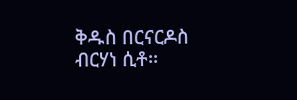ቅዱስ በርናርዶስ ብርሃነ ሲቶ፡፡